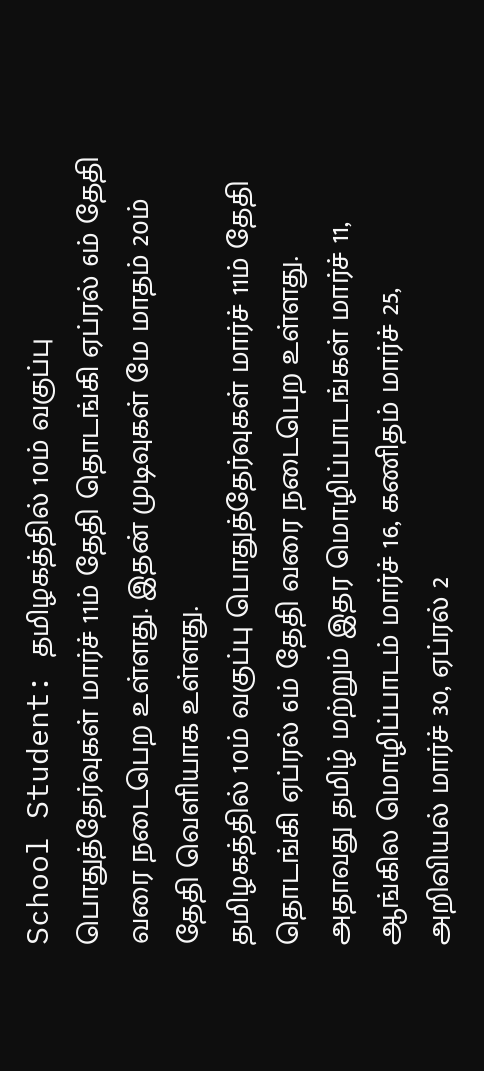School Student: தமிழகத்தில் 10ம் வகுப்பு பொதுத்தேர்வுகள் மார்ச் 11ம் தேதி தொடங்கி ஏப்ரல் 6ம் தேதி வரை நடைபெற உள்ளது. இதன் முடிவுகள் மே மாதம் 20ம் தேதி வெளியாக உள்ளது.
தமிழகத்தில் 10ம் வகுப்பு பொதுத்தேர்வுகள் மார்ச் 11ம் தேதி தொடங்கி ஏப்ரல் 6ம் தேதி வரை நடைபெற உள்ளது. அதாவது தமிழ் மற்றும் இதர மொழிப்பாடங்கள் மார்ச் 11, ஆங்கில மொழிப்பாடம் மார்ச் 16, கணிதம் மார்ச் 25, அறிவியல் மார்ச் 30, ஏப்ரல் 2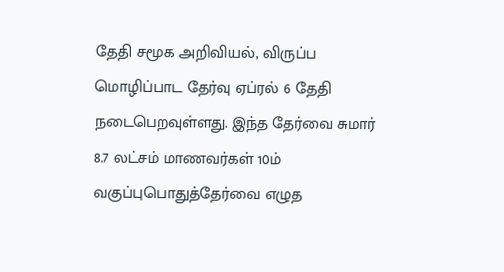தேதி சமூக அறிவியல், விருப்ப மொழிப்பாட தேர்வு ஏப்ரல் 6 தேதி நடைபெறவுள்ளது. இந்த தேர்வை சுமார் 8.7 லட்சம் மாணவர்கள் 10ம் வகுப்புபொதுத்தேர்வை எழுத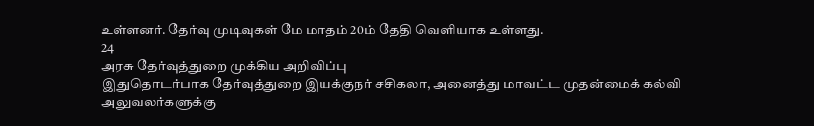உள்ளனர். தேர்வு முடிவுகள் மே மாதம் 20ம் தேதி வெளியாக உள்ளது.
24
அரசு தேர்வுத்துறை முக்கிய அறிவிப்பு
இதுதொடர்பாக தேர்வுத்துறை இயக்குநர் சசிகலா, அனைத்து மாவட்ட முதன்மைக் கல்வி அலுவலர்களுக்கு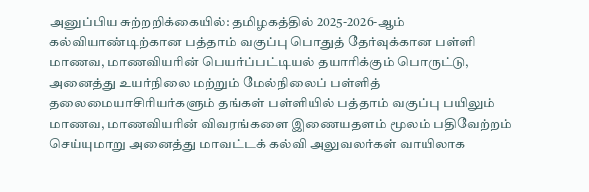அனுப்பிய சுற்றறிக்கையில்: தமிழகத்தில் 2025-2026-ஆம் கல்வியாண்டிற்கான பத்தாம் வகுப்பு பொதுத் தேர்வுக்கான பள்ளி மாணவ, மாணவியரின் பெயர்ப்பட்டியல் தயாரிக்கும் பொருட்டு, அனைத்து உயர்நிலை மற்றும் மேல்நிலைப் பள்ளித் தலைமையாசிரியர்களும் தங்கள் பள்ளியில் பத்தாம் வகுப்பு பயிலும் மாணவ, மாணவியரின் விவரங்களை இணையதளம் மூலம் பதிவேற்றம் செய்யுமாறு அனைத்து மாவட்டக் கல்வி அலுவலர்கள் வாயிலாக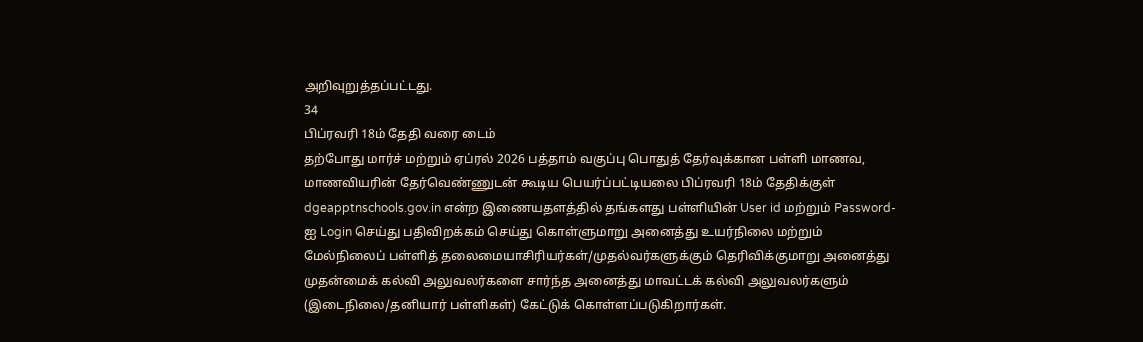அறிவுறுத்தப்பட்டது.
34
பிப்ரவரி 18ம் தேதி வரை டைம்
தற்போது மார்ச் மற்றும் ஏப்ரல் 2026 பத்தாம் வகுப்பு பொதுத் தேர்வுக்கான பள்ளி மாணவ, மாணவியரின் தேர்வெண்ணுடன் கூடிய பெயர்ப்பட்டியலை பிப்ரவரி 18ம் தேதிக்குள் dgeapptnschools.gov.in என்ற இணையதளத்தில் தங்களது பள்ளியின் User id மற்றும் Password-ஐ Login செய்து பதிவிறக்கம் செய்து கொள்ளுமாறு அனைத்து உயர்நிலை மற்றும் மேல்நிலைப் பள்ளித் தலைமையாசிரியர்கள்/முதல்வர்களுக்கும் தெரிவிக்குமாறு அனைத்து முதன்மைக் கல்வி அலுவலர்களை சார்ந்த அனைத்து மாவட்டக் கல்வி அலுவலர்களும் (இடைநிலை/தனியார் பள்ளிகள்) கேட்டுக் கொள்ளப்படுகிறார்கள்.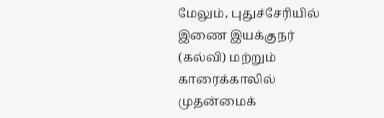மேலும், புதுச்சேரியில் இணை இயக்குநர் (கல்வி) மற்றும் காரைக்காலில் முதன்மைக்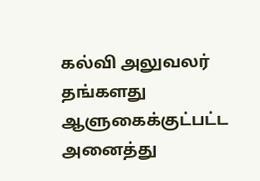கல்வி அலுவலர் தங்களது ஆளுகைக்குட்பட்ட அனைத்து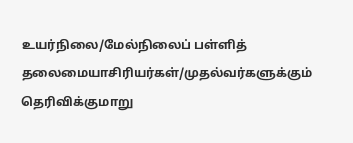உயர்நிலை/மேல்நிலைப் பள்ளித் தலைமையாசிரியர்கள்/முதல்வர்களுக்கும் தெரிவிக்குமாறு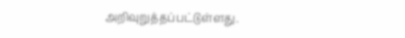அறிவுறுத்தப்பட்டுள்ளது.